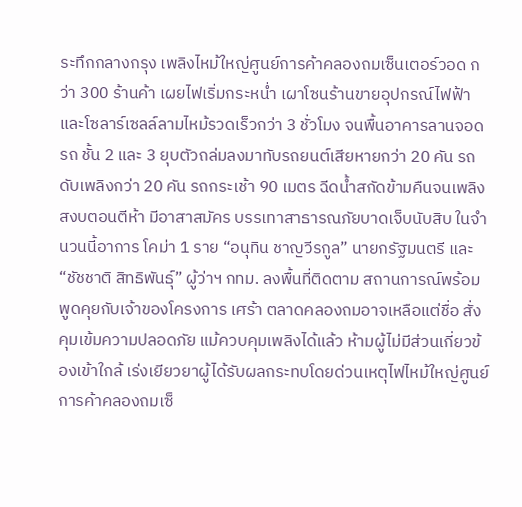ระทึกกลางกรุง เพลิงไหม้ใหญ่ศูนย์การค้าคลองถมเซ็นเตอร์วอด กว่า 300 ร้านค้า เผยไฟเริ่มกระหน่ำ เผาโซนร้านขายอุปกรณ์ไฟฟ้าและโซลาร์เซลล์ลามไหม้รวดเร็วกว่า 3 ชั่วโมง จนพื้นอาคารลานจอดรถ ชั้น 2 และ 3 ยุบตัวถล่มลงมาทับรถยนต์เสียหายกว่า 20 คัน รถดับเพลิงกว่า 20 คัน รถกระเช้า 90 เมตร ฉีดน้ำสกัดข้ามคืนจนเพลิงสงบตอนตีห้า มีอาสาสมัคร บรรเทาสาธารณภัยบาดเจ็บนับสิบ ในจำนวนนี้อาการ โคม่า 1 ราย “อนุทิน ชาญวีรกูล” นายกรัฐมนตรี และ “ชัชชาติ สิทธิพันธุ์” ผู้ว่าฯ กทม. ลงพื้นที่ติดตาม สถานการณ์พร้อมพูดคุยกับเจ้าของโครงการ เศร้า ตลาดคลองถมอาจเหลือแต่ชื่อ สั่งคุมเข้มความปลอดภัย แม้ควบคุมเพลิงได้แล้ว ห้ามผู้ไม่มีส่วนเกี่ยวข้องเข้าใกล้ เร่งเยียวยาผู้ได้รับผลกระทบโดยด่วนเหตุไฟไหม้ใหญ่ศูนย์การค้าคลองถมเซ็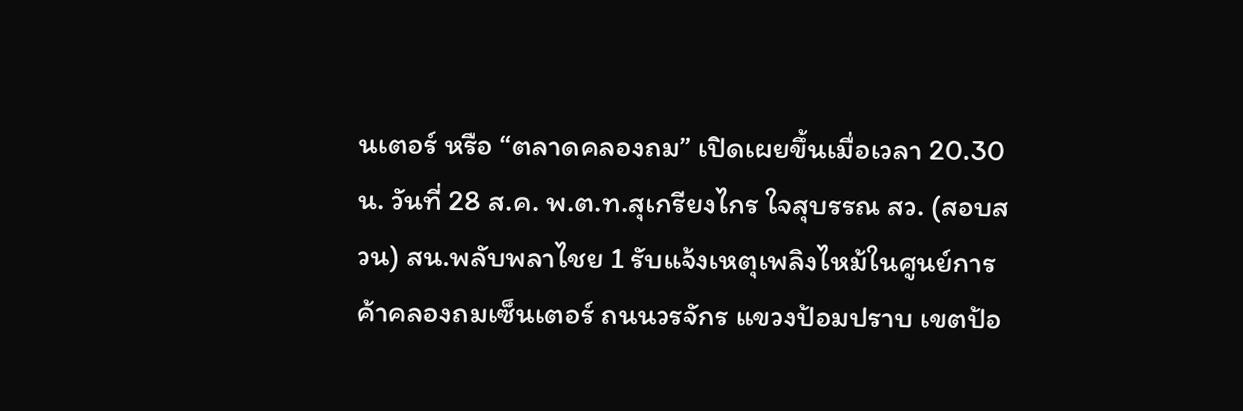นเตอร์ หรือ “ตลาดคลองถม” เปิดเผยขึ้นเมื่อเวลา 20.30 น. วันที่ 28 ส.ค. พ.ต.ท.สุเกรียงไกร ใจสุบรรณ สว. (สอบสวน) สน.พลับพลาไชย 1 รับแจ้งเหตุเพลิงไหม้ในศูนย์การค้าคลองถมเซ็นเตอร์ ถนนวรจักร แขวงป้อมปราบ เขตป้อ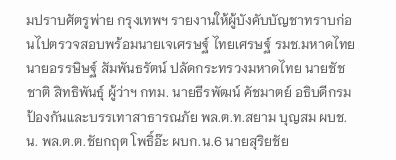มปราบศัตรูพ่าย กรุงเทพฯ รายงานให้ผู้บังคับบัญชาทราบก่อนไปตรวจสอบพร้อมนายเจเศรษฐ์ ไทยเศรษฐ์ รมช.มหาดไทย นายอรรษิษฐ์ สัมพันธรัตน์ ปลัดกระทรวงมหาดไทย นายชัชชาติ สิทธิพันธุ์ ผู้ว่าฯ กทม. นายธีรพัฒน์ คัชมาตย์ อธิบดีกรมป้องกันและบรรเทาสาธารณภัย พล.ต.ท.สยาม บุญสม ผบช.น. พล.ต.ต.ชัยกฤต โพธิ์อ๊ะ ผบก.น.6 นายสุริยชัย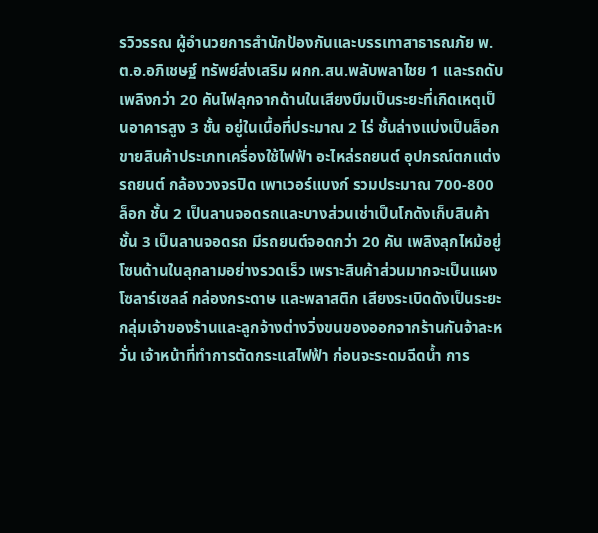รวิวรรณ ผู้อำนวยการสำนักป้องกันและบรรเทาสาธารณภัย พ.ต.อ.อภิเชษฐ์ ทรัพย์ส่งเสริม ผกก.สน.พลับพลาไชย 1 และรถดับเพลิงกว่า 20 คันไฟลุกจากด้านในเสียงบึมเป็นระยะที่เกิดเหตุเป็นอาคารสูง 3 ชั้น อยู่ในเนื้อที่ประมาณ 2 ไร่ ชั้นล่างแบ่งเป็นล็อกขายสินค้าประเภทเครื่องใช้ไฟฟ้า อะไหล่รถยนต์ อุปกรณ์ตกแต่งรถยนต์ กล้องวงจรปิด เพาเวอร์แบงก์ รวมประมาณ 700-800 ล็อก ชั้น 2 เป็นลานจอดรถและบางส่วนเช่าเป็นโกดังเก็บสินค้า ชั้น 3 เป็นลานจอดรถ มีรถยนต์จอดกว่า 20 คัน เพลิงลุกไหม้อยู่โซนด้านในลุกลามอย่างรวดเร็ว เพราะสินค้าส่วนมากจะเป็นแผงโซลาร์เซลล์ กล่องกระดาษ และพลาสติก เสียงระเบิดดังเป็นระยะ กลุ่มเจ้าของร้านและลูกจ้างต่างวิ่งขนของออกจากร้านกันจ้าละหวั่น เจ้าหน้าที่ทำการตัดกระแสไฟฟ้า ก่อนจะระดมฉีดน้ำ การ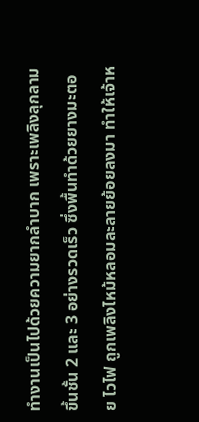ทำงานเป็นไปด้วยความยากลำบาก เพราะเพลิงลุกลามขึ้นชั้น 2 และ 3 อย่างรวดเร็ว ซึ่งพื้นทำด้วยยางมะตอย ไวไฟ ถูกเพลิงไหม้หลอมละลายย้อยลงมา ทำให้เจ้าห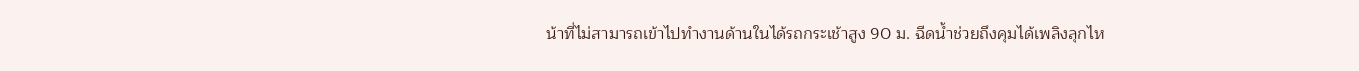น้าที่ไม่สามารถเข้าไปทำงานด้านในได้รถกระเช้าสูง 90 ม. ฉีดน้ำช่วยถึงคุมได้เพลิงลุกไห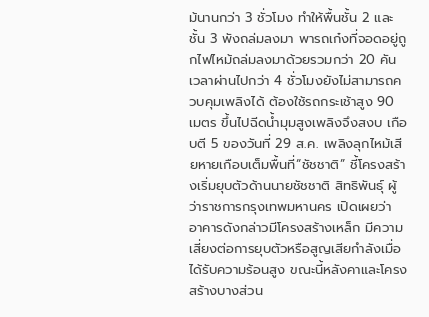ม้นานกว่า 3 ชั่วโมง ทำให้พื้นชั้น 2 และชั้น 3 พังถล่มลงมา พารถเก๋งที่จอดอยู่ถูกไฟไหม้ถล่มลงมาด้วยรวมกว่า 20 คัน เวลาผ่านไปกว่า 4 ชั่วโมงยังไม่สามารถควบคุมเพลิงได้ ต้องใช้รถกระเช้าสูง 90 เมตร ขึ้นไปฉีดน้ำมุมสูงเพลิงจึงสงบ เกือบตี 5 ของวันที่ 29 ส.ค. เพลิงลุกไหม้เสียหายเกือบเต็มพื้นที่“ชัชชาติ” ชี้โครงสร้างเริ่มยุบตัวด้านนายชัชชาติ สิทธิพันธุ์ ผู้ว่าราชการกรุงเทพมหานคร เปิดเผยว่า อาคารดังกล่าวมีโครงสร้างเหล็ก มีความเสี่ยงต่อการยุบตัวหรือสูญเสียกำลังเมื่อได้รับความร้อนสูง ขณะนี้หลังคาและโครงสร้างบางส่วน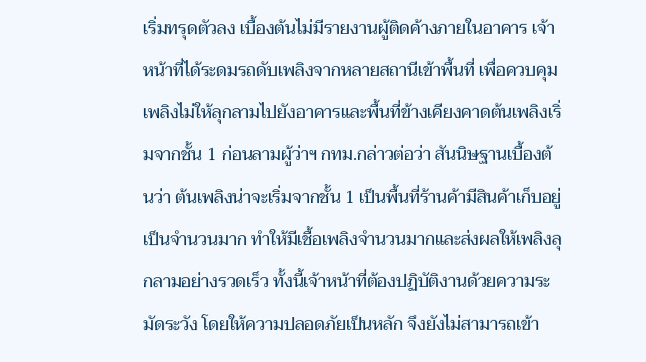เริ่มทรุดตัวลง เบื้องต้นไม่มีรายงานผู้ติดค้างภายในอาคาร เจ้าหน้าที่ได้ระดมรถดับเพลิงจากหลายสถานีเข้าพื้นที่ เพื่อควบคุมเพลิงไม่ให้ลุกลามไปยังอาคารและพื้นที่ข้างเคียงคาดต้นเพลิงเริ่มจากชั้น 1 ก่อนลามผู้ว่าฯ กทม.กล่าวต่อว่า สันนิษฐานเบื้องต้นว่า ต้นเพลิงน่าจะเริ่มจากชั้น 1 เป็นพื้นที่ร้านค้ามีสินค้าเก็บอยู่เป็นจำนวนมาก ทำให้มีเชื้อเพลิงจำนวนมากและส่งผลให้เพลิงลุกลามอย่างรวดเร็ว ทั้งนี้เจ้าหน้าที่ต้องปฏิบัติงานด้วยความระมัดระวัง โดยให้ความปลอดภัยเป็นหลัก จึงยังไม่สามารถเข้า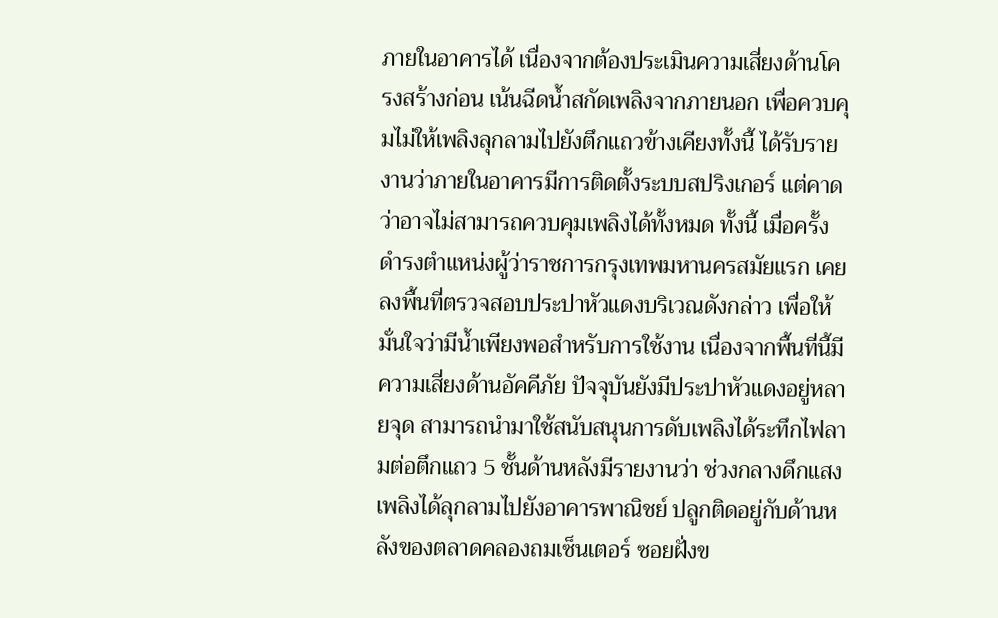ภายในอาคารได้ เนื่องจากต้องประเมินความเสี่ยงด้านโครงสร้างก่อน เน้นฉีดน้ำสกัดเพลิงจากภายนอก เพื่อควบคุมไม่ให้เพลิงลุกลามไปยังตึกแถวข้างเคียงทั้งนี้ ได้รับรายงานว่าภายในอาคารมีการติดตั้งระบบสปริงเกอร์ แต่คาดว่าอาจไม่สามารถควบคุมเพลิงได้ทั้งหมด ทั้งนี้ เมื่อครั้งดำรงตำแหน่งผู้ว่าราชการกรุงเทพมหานครสมัยแรก เคยลงพื้นที่ตรวจสอบประปาหัวแดงบริเวณดังกล่าว เพื่อให้มั่นใจว่ามีน้ำเพียงพอสำหรับการใช้งาน เนื่องจากพื้นที่นี้มีความเสี่ยงด้านอัคคีภัย ปัจจุบันยังมีประปาหัวแดงอยู่หลายจุด สามารถนำมาใช้สนับสนุนการดับเพลิงได้ระทึกไฟลามต่อตึกแถว 5 ชั้นด้านหลังมีรายงานว่า ช่วงกลางดึกแสงเพลิงได้ลุกลามไปยังอาคารพาณิชย์ ปลูกติดอยู่กับด้านหลังของตลาดคลองถมเซ็นเตอร์ ซอยฝั่งข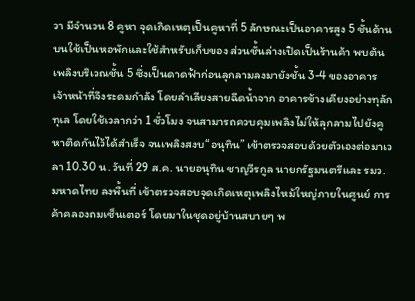วา มีจำนวน 8 คูหา จุดเกิดเหตุเป็นคูหาที่ 5 ลักษณะเป็นอาคารสูง 5 ชั้นด้านบนใช้เป็นหอพักและใช้สำหรับเก็บของ ส่วนชั้นล่างเปิดเป็นร้านค้า พบต้นเพลิงบริเวณชั้น 5 ซึ่งเป็นดาดฟ้าก่อนลุกลามลงมายังชั้น 3-4 ของอาคาร เจ้าหน้าที่จึงระดมกำลัง โดยลำเลียงสายฉีดน้ำจาก อาคารข้างเคียงอย่างทุลักทุเล โดยใช้เวลากว่า 1 ชั่วโมง จนสามารถควบคุมเพลิงไม่ให้ลุกลามไปยังคูหาติดกันไว้ได้สำเร็จ จนเพลิงสงบ“อนุทิน” เข้าตรวจสอบด้วยตัวเองต่อมาเวลา 10.30 น. วันที่ 29 ส.ค. นายอนุทิน ชาญวีรกูล นายกรัฐมนตรีและ รมว.มหาดไทย ลงพื้นที่ เข้าตรวจสอบจุดเกิดเหตุเพลิงไหม้ใหญ่ภายในศูนย์ การค้าคลองถมเซ็นเตอร์ โดยมาในชุดอยู่บ้านสบายๆ พ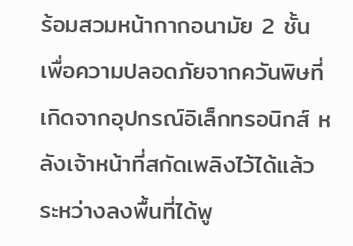ร้อมสวมหน้ากากอนามัย 2 ชั้น เพื่อความปลอดภัยจากควันพิษที่เกิดจากอุปกรณ์อิเล็กทรอนิกส์ หลังเจ้าหน้าที่สกัดเพลิงไว้ได้แล้ว ระหว่างลงพื้นที่ได้พู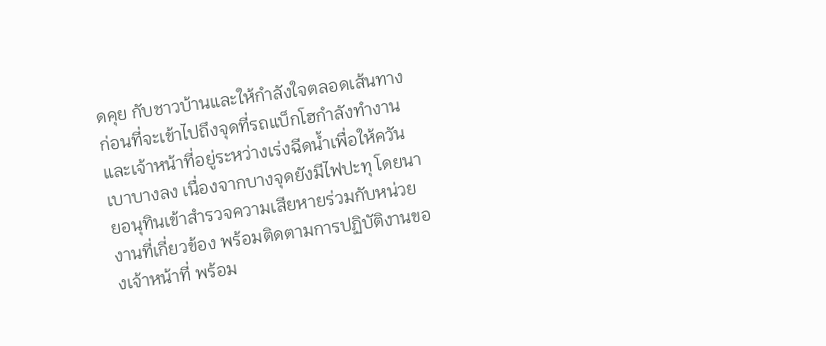ดคุย กับชาวบ้านและให้กำลังใจตลอดเส้นทาง ก่อนที่จะเข้าไปถึงจุดที่รถแบ็กโฮกำลังทำงานและเจ้าหน้าที่อยู่ระหว่างเร่งฉีดน้ำเพื่อให้ควันเบาบางลง เนื่องจากบางจุดยังมีไฟปะทุ โดยนายอนุทินเข้าสำรวจความเสียหายร่วมกับหน่วยงานที่เกี่ยวข้อง พร้อมติดตามการปฏิบัติงานของเจ้าหน้าที่ พร้อม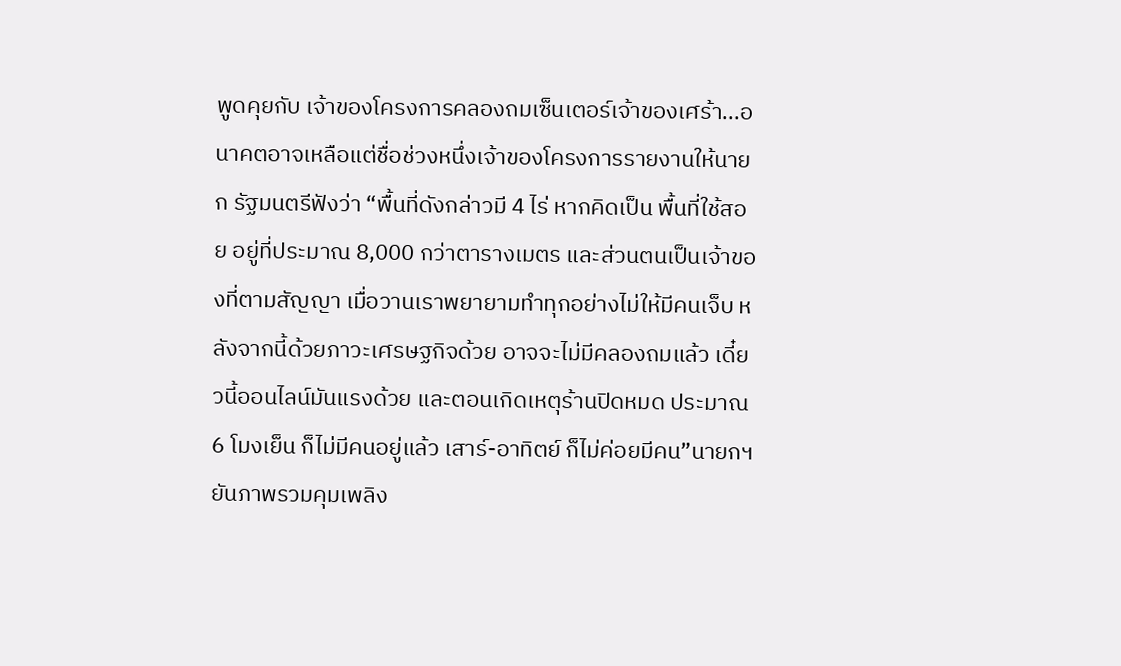พูดคุยกับ เจ้าของโครงการคลองถมเซ็นเตอร์เจ้าของเศร้า...อนาคตอาจเหลือแต่ชื่อช่วงหนึ่งเจ้าของโครงการรายงานให้นายก รัฐมนตรีฟังว่า “พื้นที่ดังกล่าวมี 4 ไร่ หากคิดเป็น พื้นที่ใช้สอย อยู่ที่ประมาณ 8,000 กว่าตารางเมตร และส่วนตนเป็นเจ้าของที่ตามสัญญา เมื่อวานเราพยายามทำทุกอย่างไม่ให้มีคนเจ็บ หลังจากนี้ด้วยภาวะเศรษฐกิจด้วย อาจจะไม่มีคลองถมแล้ว เดี๋ยวนี้ออนไลน์มันแรงด้วย และตอนเกิดเหตุร้านปิดหมด ประมาณ 6 โมงเย็น ก็ไม่มีคนอยู่แล้ว เสาร์-อาทิตย์ ก็ไม่ค่อยมีคน”นายกฯยันภาพรวมคุมเพลิง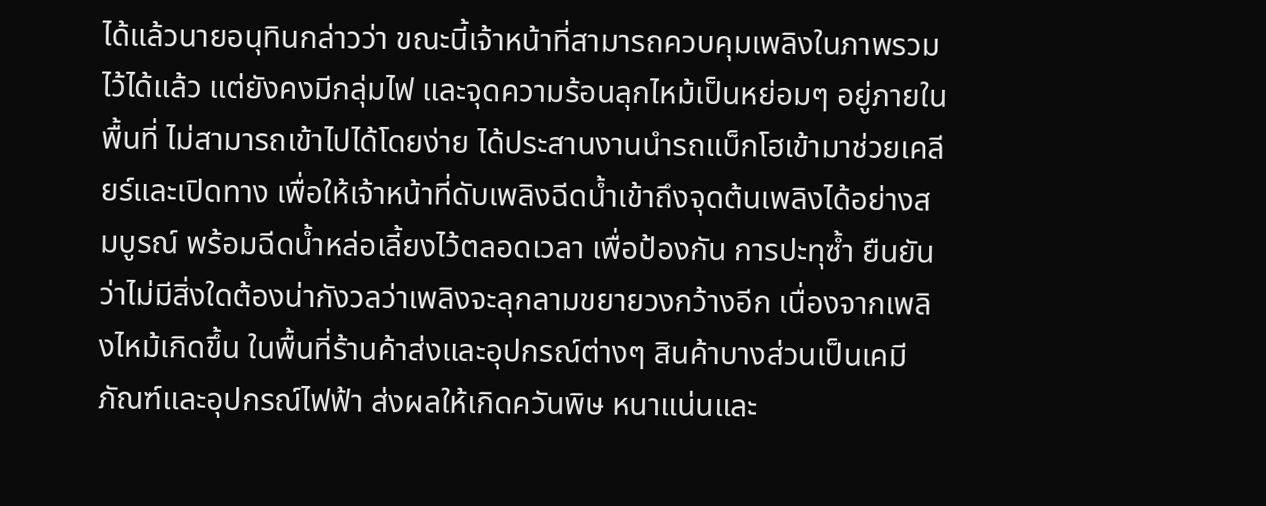ได้แล้วนายอนุทินกล่าวว่า ขณะนี้เจ้าหน้าที่สามารถควบคุมเพลิงในภาพรวมไว้ได้แล้ว แต่ยังคงมีกลุ่มไฟ และจุดความร้อนลุกไหม้เป็นหย่อมๆ อยู่ภายในพื้นที่ ไม่สามารถเข้าไปได้โดยง่าย ได้ประสานงานนำรถแบ็กโฮเข้ามาช่วยเคลียร์และเปิดทาง เพื่อให้เจ้าหน้าที่ดับเพลิงฉีดน้ำเข้าถึงจุดต้นเพลิงได้อย่างสมบูรณ์ พร้อมฉีดน้ำหล่อเลี้ยงไว้ตลอดเวลา เพื่อป้องกัน การปะทุซ้ำ ยืนยันว่าไม่มีสิ่งใดต้องน่ากังวลว่าเพลิงจะลุกลามขยายวงกว้างอีก เนื่องจากเพลิงไหม้เกิดขึ้น ในพื้นที่ร้านค้าส่งและอุปกรณ์ต่างๆ สินค้าบางส่วนเป็นเคมีภัณฑ์และอุปกรณ์ไฟฟ้า ส่งผลให้เกิดควันพิษ หนาแน่นและ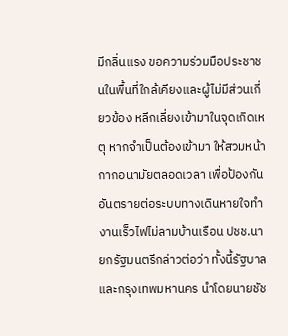มีกลิ่นแรง ขอความร่วมมือประชาชนในพื้นที่ใกล้เคียงและผู้ไม่มีส่วนเกี่ยวข้อง หลีกเลี่ยงเข้ามาในจุดเกิดเหตุ หากจำเป็นต้องเข้ามา ให้สวมหน้ากากอนามัยตลอดเวลา เพื่อป้องกันอันตรายต่อระบบทางเดินหายใจทำงานเร็วไฟไม่ลามบ้านเรือน ปชช.นายกรัฐมนตรีกล่าวต่อว่า ทั้งนี้รัฐบาลและกรุงเทพมหานคร นำโดยนายชัช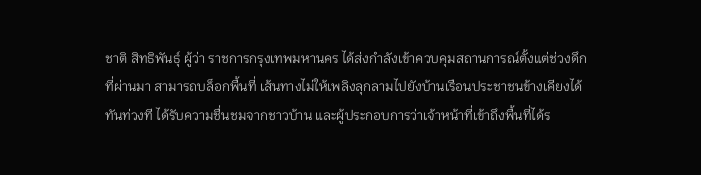ชาติ สิทธิพันธุ์ ผู้ว่า ราชการกรุงเทพมหานคร ได้ส่งกำลังเข้าควบคุมสถานการณ์ตั้งแต่ช่วงดึกที่ผ่านมา สามารถบล็อกพื้นที่ เส้นทางไม่ให้เพลิงลุกลามไปยังบ้านเรือนประชาชนข้างเคียงได้ทันท่วงที ได้รับความชื่นชมจากชาวบ้าน และผู้ประกอบการว่าเจ้าหน้าที่เข้าถึงพื้นที่ได้ร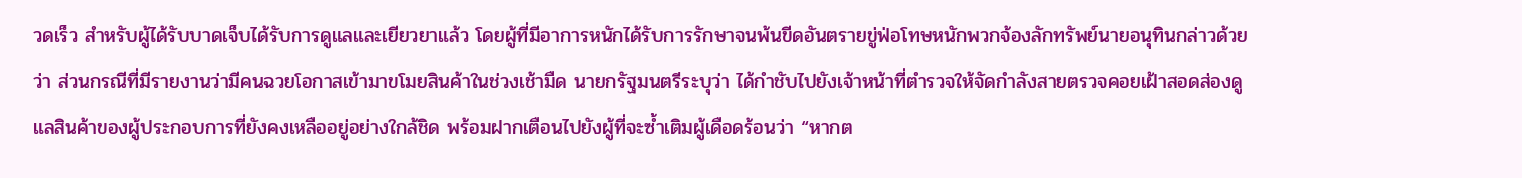วดเร็ว สำหรับผู้ได้รับบาดเจ็บได้รับการดูแลและเยียวยาแล้ว โดยผู้ที่มีอาการหนักได้รับการรักษาจนพ้นขีดอันตรายขู่ฟ่อโทษหนักพวกจ้องลักทรัพย์นายอนุทินกล่าวด้วยว่า ส่วนกรณีที่มีรายงานว่ามีคนฉวยโอกาสเข้ามาขโมยสินค้าในช่วงเช้ามืด นายกรัฐมนตรีระบุว่า ได้กำชับไปยังเจ้าหน้าที่ตำรวจให้จัดกำลังสายตรวจคอยเฝ้าสอดส่องดูแลสินค้าของผู้ประกอบการที่ยังคงเหลืออยู่อย่างใกล้ชิด พร้อมฝากเตือนไปยังผู้ที่จะซ้ำเติมผู้เดือดร้อนว่า “หากต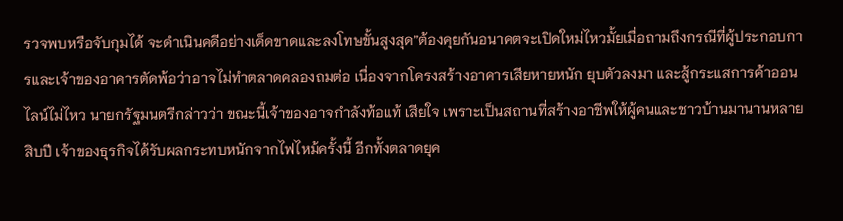รวจพบหรือจับกุมได้ จะดำเนินคดีอย่างเด็ดขาดและลงโทษขั้นสูงสุด”ต้องคุยกันอนาคตจะเปิดใหม่ไหวมั้ยเมื่อถามถึงกรณีที่ผู้ประกอบการและเจ้าของอาคารตัดพ้อว่าอาจไม่ทำตลาดคลองถมต่อ เนื่องจากโครงสร้างอาคารเสียหายหนัก ยุบตัวลงมา และสู้กระแสการค้าออนไลน์ไม่ไหว นายกรัฐมนตรีกล่าวว่า ขณะนี้เจ้าของอาจกำลังท้อแท้ เสียใจ เพราะเป็นสถานที่สร้างอาชีพให้ผู้คนและชาวบ้านมานานหลายสิบปี เจ้าของธุรกิจได้รับผลกระทบหนักจากไฟไหม้ครั้งนี้ อีกทั้งตลาดยุค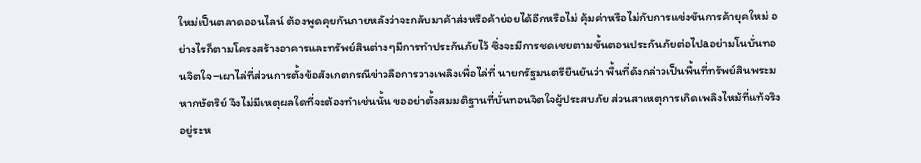ใหม่เป็นตลาดออนไลน์ ต้องพูดคุยกันภายหลังว่าจะกลับมาค้าส่งหรือค้าย่อยได้อีกหรือไม่ คุ้มค่าหรือไม่กับการแข่งขันการค้ายุคใหม่ อย่างไรก็ตามโครงสร้างอาคารและทรัพย์สินต่างๆมีการทำประกันภัยไว้ ซึ่งจะมีการชดเชยตามขั้นตอนประกันภัยต่อไปaอย่ามโนบั่นทอนจิตใจ–เผาไล่ที่ส่วนการตั้งข้อสังเกตกรณีข่าวลือการวางเพลิงเพื่อไล่ที่ นายกรัฐมนตรียืนยันว่า พื้นที่ดังกล่าวเป็นพื้นที่ทรัพย์สินพระมหากษัตริย์ จึงไม่มีเหตุผลใดที่จะต้องทำเช่นนั้น ขออย่าตั้งสมมติฐานที่บั่นทอนจิตใจผู้ประสบภัย ส่วนสาเหตุการเกิดเพลิงไหม้ที่แท้จริง อยู่ระห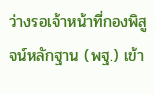ว่างรอเจ้าหน้าที่กองพิสูจน์หลักฐาน (พฐ.) เข้า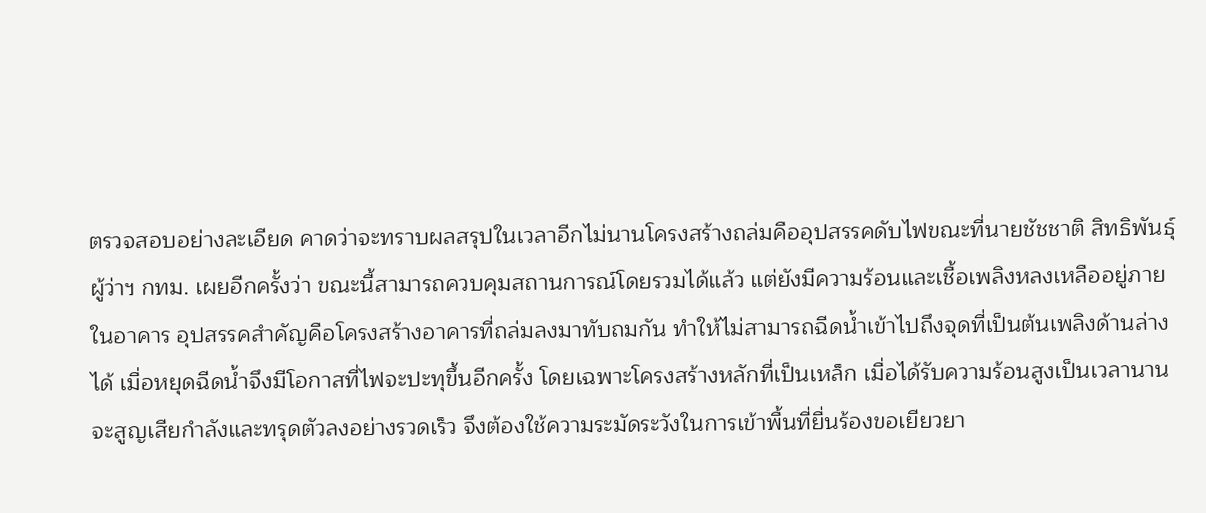ตรวจสอบอย่างละเอียด คาดว่าจะทราบผลสรุปในเวลาอีกไม่นานโครงสร้างถล่มคืออุปสรรคดับไฟขณะที่นายชัชชาติ สิทธิพันธุ์ ผู้ว่าฯ กทม. เผยอีกครั้งว่า ขณะนี้สามารถควบคุมสถานการณ์โดยรวมได้แล้ว แต่ยังมีความร้อนและเชื้อเพลิงหลงเหลืออยู่ภายในอาคาร อุปสรรคสำคัญคือโครงสร้างอาคารที่ถล่มลงมาทับถมกัน ทำให้ไม่สามารถฉีดน้ำเข้าไปถึงจุดที่เป็นต้นเพลิงด้านล่างได้ เมื่อหยุดฉีดน้ำจึงมีโอกาสที่ไฟจะปะทุขึ้นอีกครั้ง โดยเฉพาะโครงสร้างหลักที่เป็นเหล็ก เมื่อได้รับความร้อนสูงเป็นเวลานานจะสูญเสียกำลังและทรุดตัวลงอย่างรวดเร็ว จึงต้องใช้ความระมัดระวังในการเข้าพื้นที่ยื่นร้องขอเยียวยา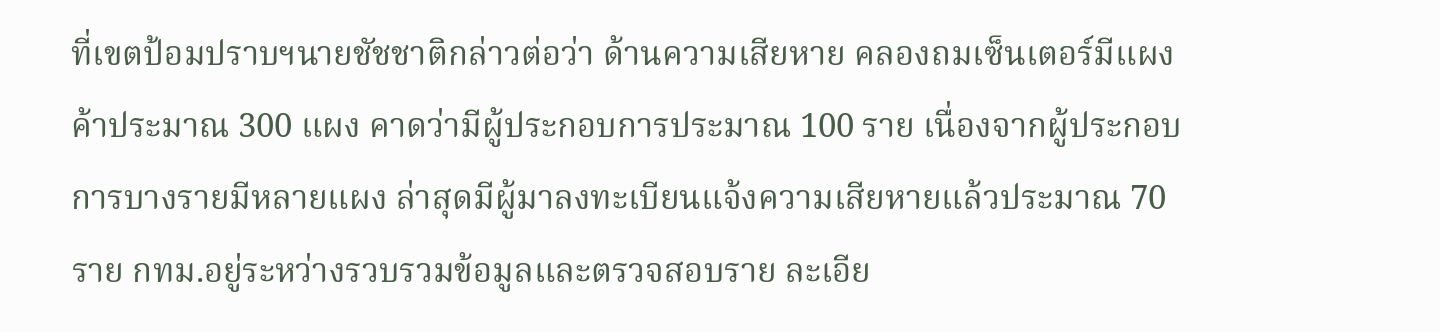ที่เขตป้อมปราบฯนายชัชชาติกล่าวต่อว่า ด้านความเสียหาย คลองถมเซ็นเตอร์มีแผงค้าประมาณ 300 แผง คาดว่ามีผู้ประกอบการประมาณ 100 ราย เนื่องจากผู้ประกอบการบางรายมีหลายแผง ล่าสุดมีผู้มาลงทะเบียนแจ้งความเสียหายแล้วประมาณ 70 ราย กทม.อยู่ระหว่างรวบรวมข้อมูลและตรวจสอบราย ละเอีย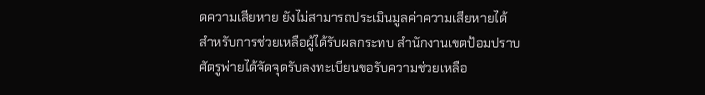ดความเสียหาย ยังไม่สามารถประเมินมูลค่าความเสียหายได้ สำหรับการช่วยเหลือผู้ได้รับผลกระทบ สำนักงานเขตป้อมปราบศัตรูพ่ายได้จัดจุดรับลงทะเบียนขอรับความช่วยเหลือ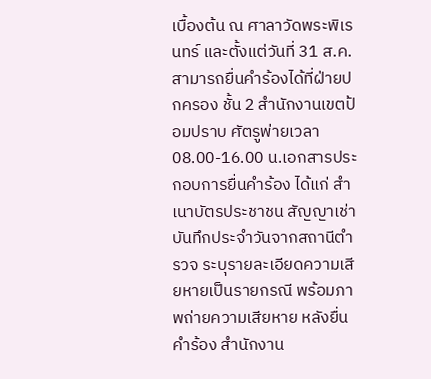เบื้องต้น ณ ศาลาวัดพระพิเรนทร์ และตั้งแต่วันที่ 31 ส.ค.สามารถยื่นคำร้องได้ที่ฝ่ายปกครอง ชั้น 2 สำนักงานเขตป้อมปราบ ศัตรูพ่ายเวลา 08.00-16.00 น.เอกสารประกอบการยื่นคำร้อง ได้แก่ สำเนาบัตรประชาชน สัญญาเช่า บันทึกประจำวันจากสถานีตำรวจ ระบุรายละเอียดความเสียหายเป็นรายกรณี พร้อมภาพถ่ายความเสียหาย หลังยื่นคำร้อง สำนักงาน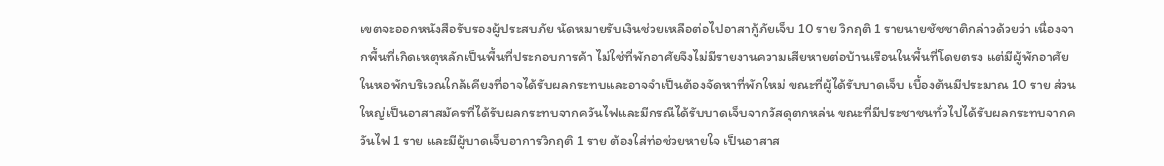เขตจะออกหนังสือรับรองผู้ประสบภัย นัดหมายรับเงินช่วยเหลือต่อไปอาสากู้ภัยเจ็บ 10 ราย วิกฤติ 1 รายนายชัชชาติกล่าวด้วยว่า เนื่องจากพื้นที่เกิดเหตุหลักเป็นพื้นที่ประกอบการค้า ไม่ใช่ที่พักอาศัยจึงไม่มีรายงานความเสียหายต่อบ้านเรือนในพื้นที่โดยตรง แต่มีผู้พักอาศัยในหอพักบริเวณใกล้เคียงที่อาจได้รับผลกระทบและอาจจำเป็นต้องจัดหาที่พักใหม่ ขณะที่ผู้ได้รับบาดเจ็บ เบื้องต้นมีประมาณ 10 ราย ส่วนใหญ่เป็นอาสาสมัครที่ได้รับผลกระทบจากควันไฟและมีกรณีได้รับบาดเจ็บจากวัสดุตกหล่น ขณะที่มีประชาชนทั่วไปได้รับผลกระทบจากควันไฟ 1 ราย และมีผู้บาดเจ็บอาการวิกฤติ 1 ราย ต้องใส่ท่อช่วยหายใจ เป็นอาสาส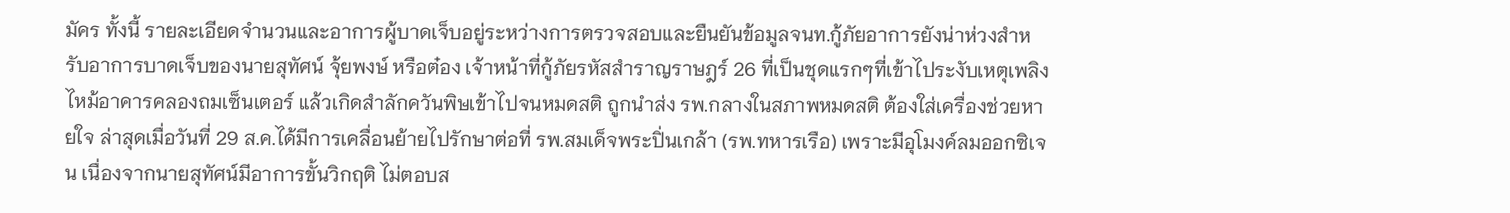มัคร ทั้งนี้ รายละเอียดจำนวนและอาการผู้บาดเจ็บอยู่ระหว่างการตรวจสอบและยืนยันข้อมูลจนท.กู้ภัยอาการยังน่าห่วงสำหรับอาการบาดเจ็บของนายสุทัศน์ จุ้ยพงษ์ หรือต๋อง เจ้าหน้าที่กู้ภัยรหัสสำราญราษฎร์ 26 ที่เป็นชุดแรกๆที่เข้าไประงับเหตุเพลิงไหม้อาคารคลองถมเซ็นเตอร์ แล้วเกิดสำลักควันพิษเข้าไปจนหมดสติ ถูกนำส่ง รพ.กลางในสภาพหมดสติ ต้องใส่เครื่องช่วยหายใจ ล่าสุดเมื่อวันที่ 29 ส.ค.ได้มีการเคลื่อนย้ายไปรักษาต่อที่ รพ.สมเด็จพระปิ่นเกล้า (รพ.ทหารเรือ) เพราะมีอุโมงค์ลมออกซิเจน เนื่องจากนายสุทัศน์มีอาการขั้นวิกฤติ ไม่ตอบส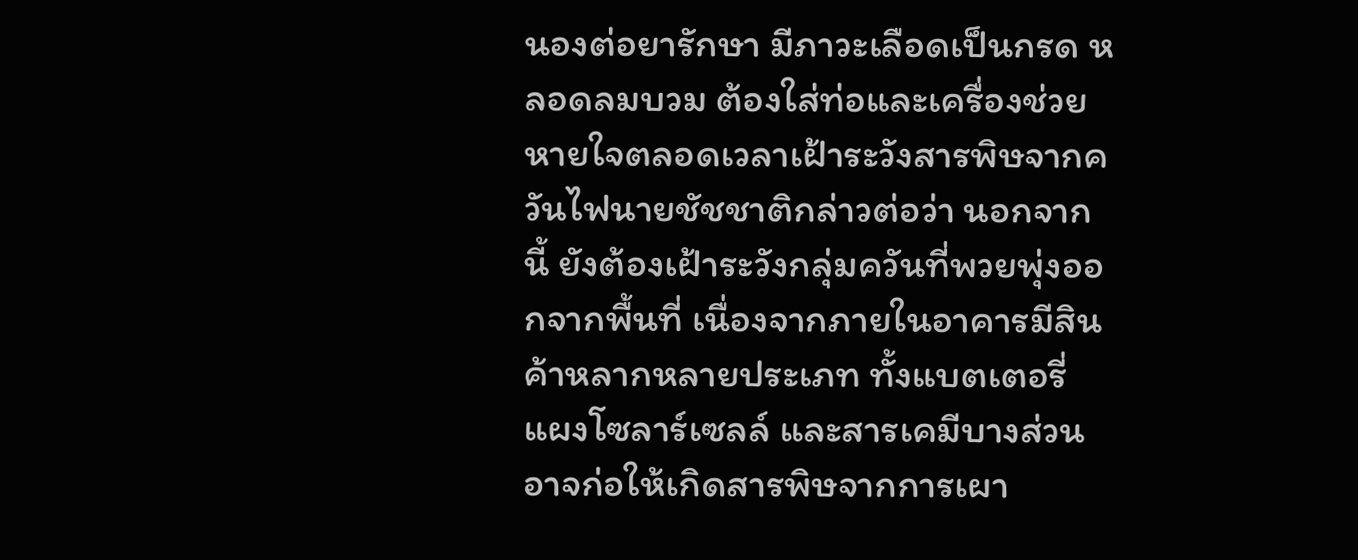นองต่อยารักษา มีภาวะเลือดเป็นกรด หลอดลมบวม ต้องใส่ท่อและเครื่องช่วยหายใจตลอดเวลาเฝ้าระวังสารพิษจากควันไฟนายชัชชาติกล่าวต่อว่า นอกจากนี้ ยังต้องเฝ้าระวังกลุ่มควันที่พวยพุ่งออกจากพื้นที่ เนื่องจากภายในอาคารมีสินค้าหลากหลายประเภท ทั้งแบตเตอรี่ แผงโซลาร์เซลล์ และสารเคมีบางส่วน อาจก่อให้เกิดสารพิษจากการเผา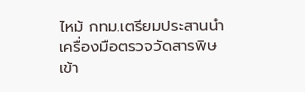ไหม้ กทม.เตรียมประสานนำเครื่องมือตรวจวัดสารพิษเข้า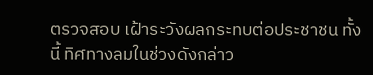ตรวจสอบ เฝ้าระวังผลกระทบต่อประชาชน ทั้งนี้ ทิศทางลมในช่วงดังกล่าว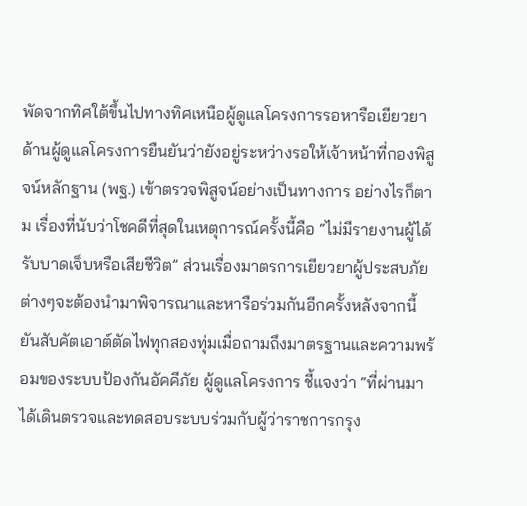พัดจากทิศใต้ขึ้นไปทางทิศเหนือผู้ดูแลโครงการรอหารือเยียวยาด้านผู้ดูแลโครงการยืนยันว่ายังอยู่ระหว่างรอให้เจ้าหน้าที่กองพิสูจน์หลักฐาน (พฐ.) เข้าตรวจพิสูจน์อย่างเป็นทางการ อย่างไรก็ตาม เรื่องที่นับว่าโชคดีที่สุดในเหตุการณ์ครั้งนี้คือ “ไม่มีรายงานผู้ได้รับบาดเจ็บหรือเสียชีวิต” ส่วนเรื่องมาตรการเยียวยาผู้ประสบภัยต่างๆจะต้องนำมาพิจารณาและหารือร่วมกันอีกครั้งหลังจากนี้ยันสับคัตเอาต์ตัดไฟทุกสองทุ่มเมื่อถามถึงมาตรฐานและความพร้อมของระบบป้องกันอัคคีภัย ผู้ดูแลโครงการ ชี้แจงว่า “ที่ผ่านมาได้เดินตรวจและทดสอบระบบร่วมกับผู้ว่าราชการกรุง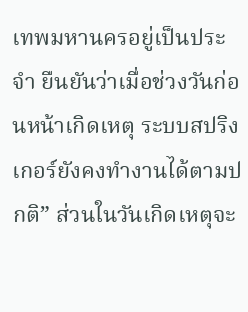เทพมหานครอยู่เป็นประจำ ยืนยันว่าเมื่อช่วงวันก่อนหน้าเกิดเหตุ ระบบสปริงเกอร์ยังคงทำงานได้ตามปกติ” ส่วนในวันเกิดเหตุจะ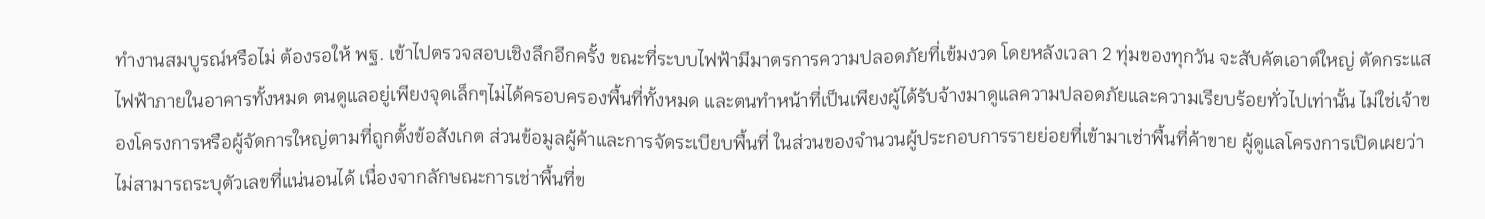ทำงานสมบูรณ์หรือไม่ ต้องรอให้ พฐ. เข้าไปตรวจสอบเชิงลึกอีกครั้ง ขณะที่ระบบไฟฟ้ามีมาตรการความปลอดภัยที่เข้มงวด โดยหลังเวลา 2 ทุ่มของทุกวัน จะสับคัตเอาต์ใหญ่ ตัดกระแสไฟฟ้าภายในอาคารทั้งหมด ตนดูแลอยู่เพียงจุดเล็กๆไม่ได้ครอบครองพื้นที่ทั้งหมด และตนทำหน้าที่เป็นเพียงผู้ได้รับจ้างมาดูแลความปลอดภัยและความเรียบร้อยทั่วไปเท่านั้น ไม่ใช่เจ้าของโครงการหรือผู้จัดการใหญ่ตามที่ถูกตั้งข้อสังเกต ส่วนข้อมูลผู้ค้าและการจัดระเบียบพื้นที่ ในส่วนของจำนวนผู้ประกอบการรายย่อยที่เข้ามาเช่าพื้นที่ค้าขาย ผู้ดูแลโครงการเปิดเผยว่า ไม่สามารถระบุตัวเลขที่แน่นอนได้ เนื่องจากลักษณะการเช่าพื้นที่ข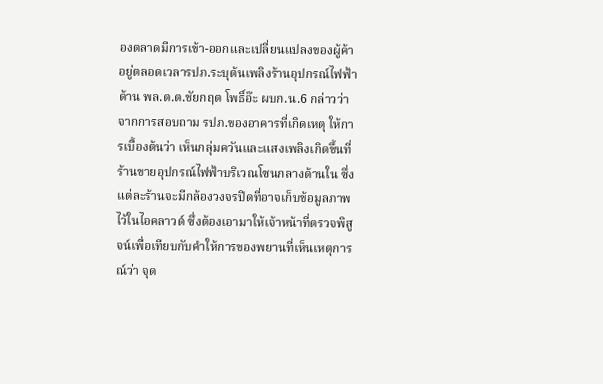องตลาดมีการเข้า-ออกและเปลี่ยนแปลงของผู้ค้าอยู่ตลอดเวลารปภ.ระบุต้นเพลิงร้านอุปกรณ์ไฟฟ้าด้าน พล.ต.ต.ชัยกฤต โพธิ์อ๊ะ ผบก.น.6 กล่าวว่า จากการสอบถาม รปภ.ของอาคารที่เกิดเหตุ ให้การเบื้องต้นว่า เห็นกลุ่มควันและแสงเพลิงเกิดขึ้นที่ร้านขายอุปกรณ์ไฟฟ้าบริเวณโซนกลางด้านใน ซึ่งแต่ละร้านจะมีกล้องวงจรปิดที่อาจเก็บข้อมูลภาพไว้ในไอคลาวด์ ซึ่งต้องเอามาให้เจ้าหน้าที่ตรวจพิสูจน์เพื่อเทียบกับคำให้การของพยานที่เห็นเหตุการณ์ว่า จุด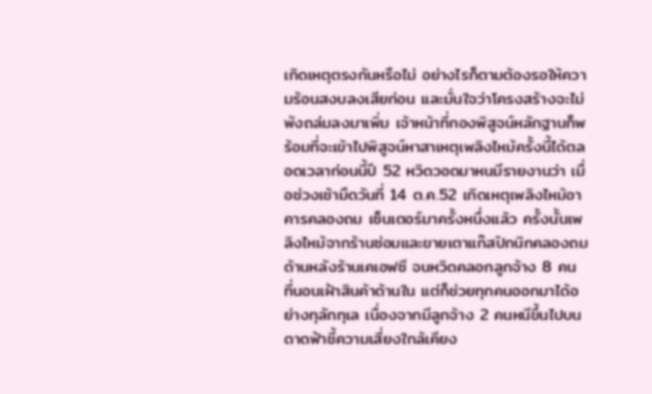เกิดเหตุตรงกันหรือไม่ อย่างไรก็ตามต้องรอให้ความร้อนสงบลงเสียก่อน และมั่นใจว่าโครงสร้างจะไม่พังถล่มลงมาเพิ่ม เจ้าหน้าที่กองพิสูจน์หลักฐานก็พร้อมที่จะเข้าไปพิสูจน์หาสาเหตุเพลิงไหม้ครั้งนี้ได้ตลอดเวลาก่อนนี้ปี 52 หวิดวอดมาหนมีรายงานว่า เมื่อช่วงเช้ามืดวันที่ 14 ต.ค.52 เกิดเหตุเพลิงไหม้อาคารคลองถม เซ็นเตอร์มาครั้งหนึ่งแล้ว ครั้งนั้นเพลิงไหม้จากร้านซ่อมและขายเตาแก๊สปิกนิกคลองถมด้านหลังร้านเคเอฟซี จนหวิดคลอกลูกจ้าง 8 คน ที่นอนเฝ้าสินค้าด้านใน แต่ก็ช่วยทุกคนออกมาได้อย่างทุลักทุเล เนื่องจากมีลูกจ้าง 2 คนหนีขึ้นไปบนดาดฟ้าชี้ความเสี่ยงใกล้เคียง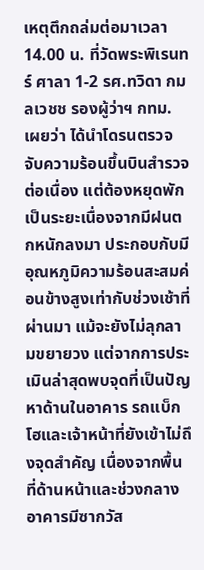เหตุตึกถล่มต่อมาเวลา 14.00 น. ที่วัดพระพิเรนทร์ ศาลา 1-2 รศ.ทวิดา กมลเวชช รองผู้ว่าฯ กทม. เผยว่า ได้นำโดรนตรวจจับความร้อนขึ้นบินสำรวจต่อเนื่อง แต่ต้องหยุดพักเป็นระยะเนื่องจากมีฝนตกหนักลงมา ประกอบกับมีอุณหภูมิความร้อนสะสมค่อนข้างสูงเท่ากับช่วงเช้าที่ผ่านมา แม้จะยังไม่ลุกลามขยายวง แต่จากการประเมินล่าสุดพบจุดที่เป็นปัญหาด้านในอาคาร รถแบ็กโฮและเจ้าหน้าที่ยังเข้าไม่ถึงจุดสำคัญ เนื่องจากพื้นที่ด้านหน้าและช่วงกลางอาคารมีซากวัส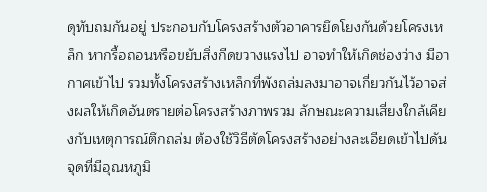ดุทับถมกันอยู่ ประกอบกับโครงสร้างตัวอาคารยึดโยงกันด้วยโครงเหล็ก หากรื้อถอนหรือขยับสิ่งกีดขวางแรงไป อาจทำให้เกิดช่องว่าง มีอากาศเข้าไป รวมทั้งโครงสร้างเหล็กที่พังถล่มลงมาอาจเกี่ยวกันไว้อาจส่งผลให้เกิดอันตรายต่อโครงสร้างภาพรวม ลักษณะความเสี่ยงใกล้เคียงกับเหตุการณ์ตึกถล่ม ต้องใช้วิธีตัดโครงสร้างอย่างละเอียดเข้าไปดันจุดที่มีอุณหภูมิ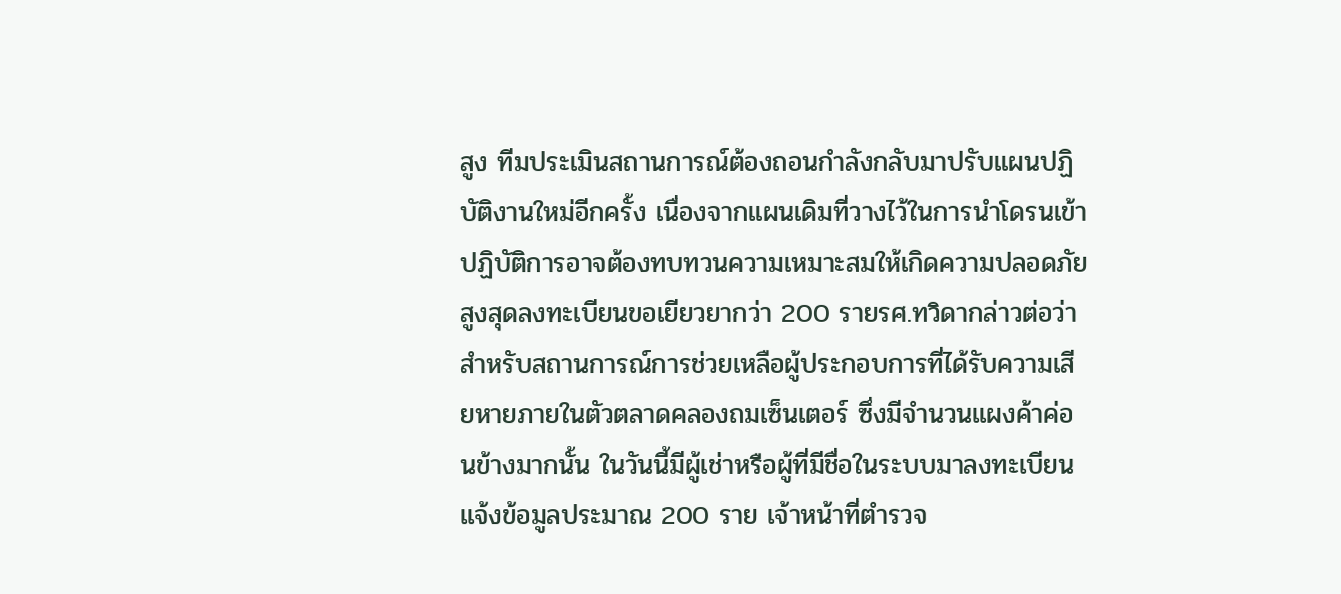สูง ทีมประเมินสถานการณ์ต้องถอนกำลังกลับมาปรับแผนปฏิบัติงานใหม่อีกครั้ง เนื่องจากแผนเดิมที่วางไว้ในการนำโดรนเข้าปฏิบัติการอาจต้องทบทวนความเหมาะสมให้เกิดความปลอดภัยสูงสุดลงทะเบียนขอเยียวยากว่า 200 รายรศ.ทวิดากล่าวต่อว่า สำหรับสถานการณ์การช่วยเหลือผู้ประกอบการที่ได้รับความเสียหายภายในตัวตลาดคลองถมเซ็นเตอร์ ซึ่งมีจำนวนแผงค้าค่อนข้างมากนั้น ในวันนี้มีผู้เช่าหรือผู้ที่มีชื่อในระบบมาลงทะเบียนแจ้งข้อมูลประมาณ 200 ราย เจ้าหน้าที่ตำรวจ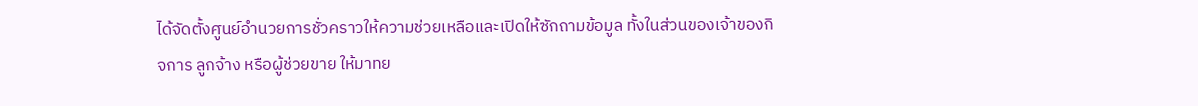ได้จัดตั้งศูนย์อำนวยการชั่วคราวให้ความช่วยเหลือและเปิดให้ซักถามข้อมูล ทั้งในส่วนของเจ้าของกิจการ ลูกจ้าง หรือผู้ช่วยขาย ให้มาทย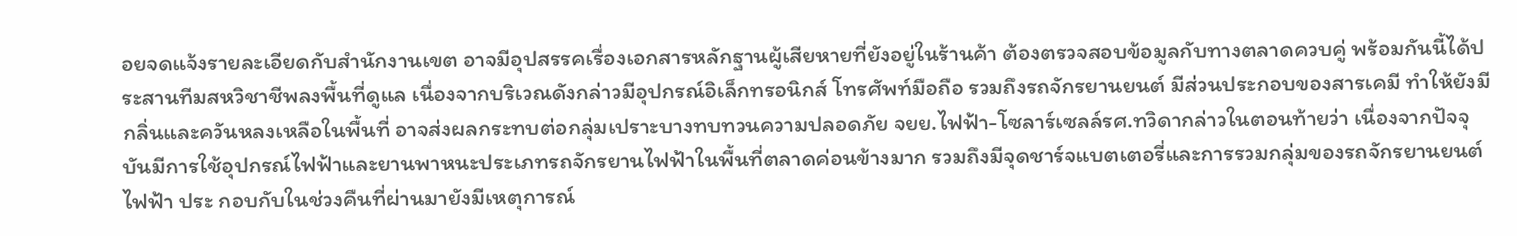อยจดแจ้งรายละเอียดกับสำนักงานเขต อาจมีอุปสรรคเรื่องเอกสารหลักฐานผู้เสียหายที่ยังอยู่ในร้านค้า ต้องตรวจสอบข้อมูลกับทางตลาดควบคู่ พร้อมกันนี้ได้ประสานทีมสหวิชาชีพลงพื้นที่ดูแล เนื่องจากบริเวณดังกล่าวมีอุปกรณ์อิเล็กทรอนิกส์ โทรศัพท์มือถือ รวมถึงรถจักรยานยนต์ มีส่วนประกอบของสารเคมี ทำให้ยังมีกลิ่นและควันหลงเหลือในพื้นที่ อาจส่งผลกระทบต่อกลุ่มเปราะบางทบทวนความปลอดภัย จยย.ไฟฟ้า-โซลาร์เซลล์รศ.ทวิดากล่าวในตอนท้ายว่า เนื่องจากปัจจุบันมีการใช้อุปกรณ์ไฟฟ้าและยานพาหนะประเภทรถจักรยานไฟฟ้าในพื้นที่ตลาดค่อนข้างมาก รวมถึงมีจุดชาร์จแบตเตอรี่และการรวมกลุ่มของรถจักรยานยนต์ไฟฟ้า ประ กอบกับในช่วงคืนที่ผ่านมายังมีเหตุการณ์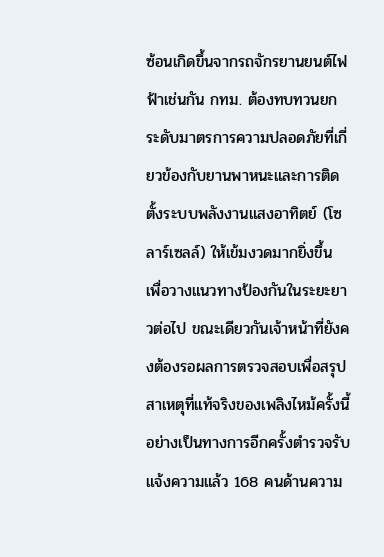ซ้อนเกิดขึ้นจากรถจักรยานยนต์ไฟฟ้าเช่นกัน กทม. ต้องทบทวนยกระดับมาตรการความปลอดภัยที่เกี่ยวข้องกับยานพาหนะและการติดตั้งระบบพลังงานแสงอาทิตย์ (โซลาร์เซลล์) ให้เข้มงวดมากยิ่งขึ้น เพื่อวางแนวทางป้องกันในระยะยาวต่อไป ขณะเดียวกันเจ้าหน้าที่ยังคงต้องรอผลการตรวจสอบเพื่อสรุปสาเหตุที่แท้จริงของเพลิงไหม้ครั้งนี้อย่างเป็นทางการอีกครั้งตำรวจรับแจ้งความแล้ว 168 คนด้านความ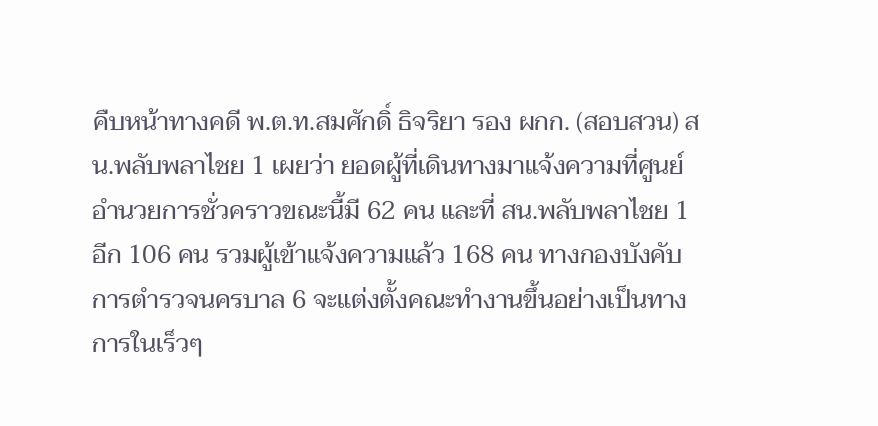คืบหน้าทางคดี พ.ต.ท.สมศักดิ์ ธิจริยา รอง ผกก. (สอบสวน) สน.พลับพลาไชย 1 เผยว่า ยอดผู้ที่เดินทางมาแจ้งความที่ศูนย์อำนวยการชั่วคราวขณะนี้มี 62 คน และที่ สน.พลับพลาไชย 1 อีก 106 คน รวมผู้เข้าแจ้งความแล้ว 168 คน ทางกองบังคับการตำรวจนครบาล 6 จะแต่งตั้งคณะทำงานขึ้นอย่างเป็นทางการในเร็วๆ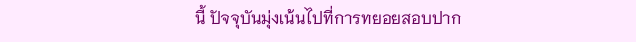นี้ ปัจจุบันมุ่งเน้นไปที่การทยอยสอบปาก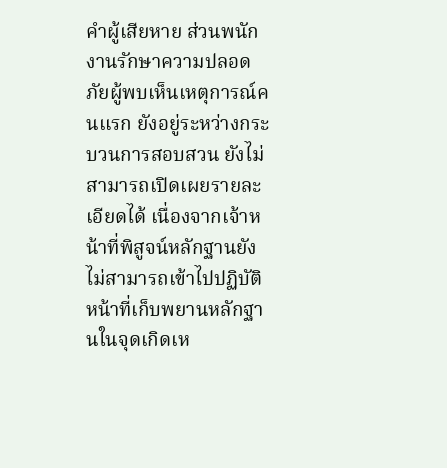คำผู้เสียหาย ส่วนพนักงานรักษาความปลอดภัยผู้พบเห็นเหตุการณ์คนแรก ยังอยู่ระหว่างกระบวนการสอบสวน ยังไม่สามารถเปิดเผยรายละเอียดได้ เนื่องจากเจ้าหน้าที่พิสูจน์หลักฐานยังไม่สามารถเข้าไปปฏิบัติหน้าที่เก็บพยานหลักฐานในจุดเกิดเห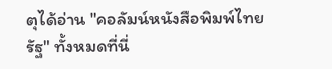ตุได้อ่าน "คอลัมน์หนังสือพิมพ์ไทยรัฐ" ทั้งหมดที่นี่